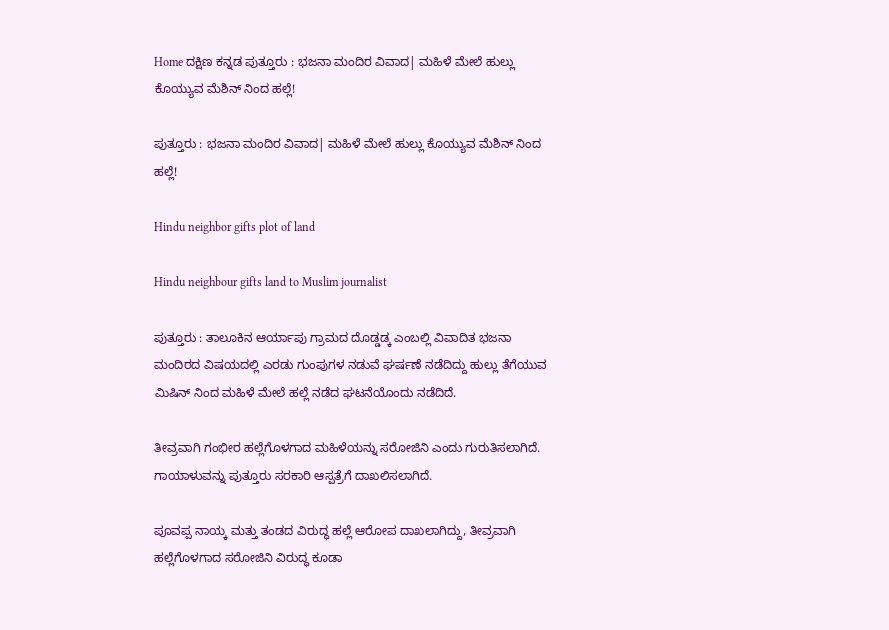Home ದಕ್ಷಿಣ ಕನ್ನಡ ಪುತ್ತೂರು : ಭಜನಾ ಮಂದಿರ ವಿವಾದ| ಮಹಿಳೆ ಮೇಲೆ ಹುಲ್ಲು ಕೊಯ್ಯುವ ಮೆಶಿನ್ ನಿಂದ ಹಲ್ಲೆ!

ಪುತ್ತೂರು : ಭಜನಾ ಮಂದಿರ ವಿವಾದ| ಮಹಿಳೆ ಮೇಲೆ ಹುಲ್ಲು ಕೊಯ್ಯುವ ಮೆಶಿನ್ ನಿಂದ ಹಲ್ಲೆ!

Hindu neighbor gifts plot of land

Hindu neighbour gifts land to Muslim journalist

ಪುತ್ತೂರು : ತಾಲೂಕಿನ ಆರ್ಯಾಪು ಗ್ರಾಮದ ದೊಡ್ಡಡ್ಕ ಎಂಬಲ್ಲಿ ವಿವಾದಿತ ಭಜನಾ ಮಂದಿರದ ವಿಷಯದಲ್ಲಿ ಎರಡು ಗುಂಪುಗಳ ನಡುವೆ ಘರ್ಷಣೆ ನಡೆದಿದ್ದು ಹುಲ್ಲು ತೆಗೆಯುವ ಮಿಷಿನ್ ನಿಂದ ಮಹಿಳೆ ಮೇಲೆ ಹಲ್ಲೆ ನಡೆದ ಘಟನೆಯೊಂದು ನಡೆದಿದೆ.

ತೀವ್ರವಾಗಿ ಗಂಭೀರ ಹಲ್ಲೆಗೊಳಗಾದ ಮಹಿಳೆಯನ್ನು ಸರೋಜಿನಿ ಎಂದು ಗುರುತಿಸಲಾಗಿದೆ. ಗಾಯಾಳುವನ್ನು ಪುತ್ತೂರು ಸರಕಾರಿ ಆಸ್ಪತ್ರೆಗೆ ದಾಖಲಿಸಲಾಗಿದೆ.

ಪೂವಪ್ಪ ನಾಯ್ಕ ಮತ್ತು ತಂಡದ ವಿರುದ್ಧ ಹಲ್ಲೆ ಆರೋಪ ದಾಖಲಾಗಿದ್ದು, ತೀವ್ರವಾಗಿ ಹಲ್ಲೆಗೊಳಗಾದ ಸರೋಜಿನಿ ವಿರುದ್ಧ ಕೂಡಾ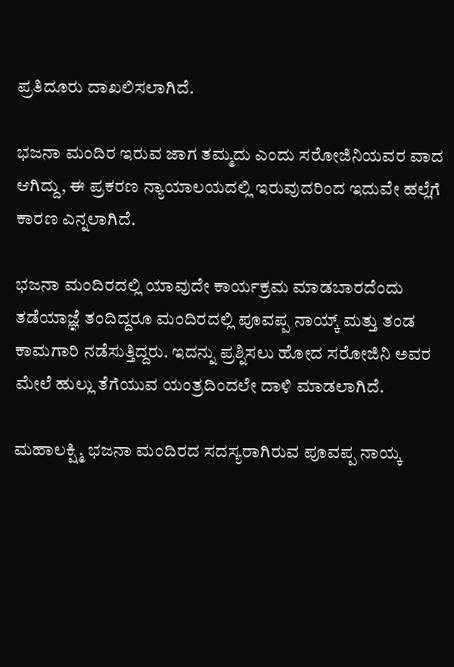ಪ್ರತಿದೂರು ದಾಖಲಿಸಲಾಗಿದೆ.

ಭಜನಾ ಮಂದಿರ ಇರುವ ಜಾಗ ತಮ್ಮದು ಎಂದು ಸರೋಜಿನಿಯವರ ವಾದ ಆಗಿದ್ದು, ಈ ಪ್ರಕರಣ ನ್ಯಾಯಾಲಯದಲ್ಲಿ ಇರುವುದರಿಂದ ಇದುವೇ ಹಲ್ಲೆಗೆ ಕಾರಣ ಎನ್ನಲಾಗಿದೆ.

ಭಜನಾ ಮಂದಿರದಲ್ಲಿ ಯಾವುದೇ ಕಾರ್ಯಕ್ರಮ ಮಾಡಬಾರದೆಂದು ತಡೆಯಾಜ್ಞೆ ತಂದಿದ್ದರೂ ಮಂದಿರದಲ್ಲಿ ಪೂವಪ್ಪ ನಾಯ್ಕ್ ಮತ್ತು ತಂಡ ಕಾಮಗಾರಿ ನಡೆಸುತ್ತಿದ್ದರು. ಇದನ್ನು ಪ್ರಶ್ನಿಸಲು ಹೋದ ಸರೋಜಿನಿ ಅವರ ಮೇಲೆ ಹುಲ್ಲು ತೆಗೆಯುವ ಯಂತ್ರದಿಂದಲೇ ದಾಳಿ ಮಾಡಲಾಗಿದೆ.

ಮಹಾಲಕ್ಷ್ಮಿ ಭಜನಾ ಮಂದಿರದ ಸದಸ್ಯರಾಗಿರುವ ಪೂವಪ್ಪ ನಾಯ್ಕ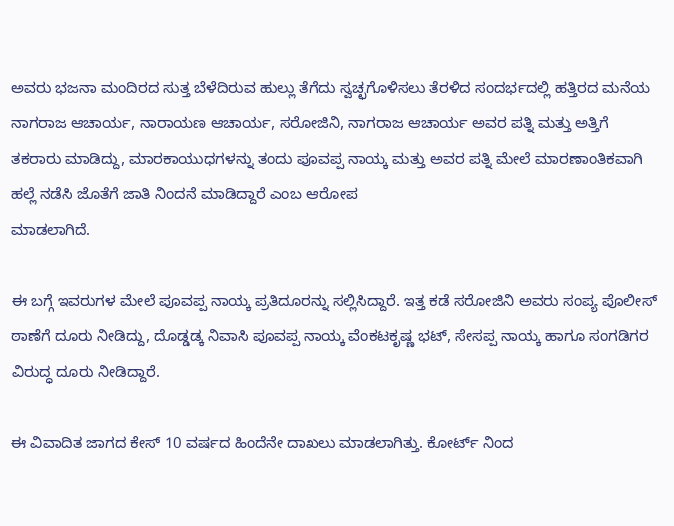ಅವರು ಭಜನಾ ಮಂದಿರದ ಸುತ್ತ ಬೆಳೆದಿರುವ ಹುಲ್ಲು ತೆಗೆದು ಸ್ವಚ್ಛಗೊಳಿಸಲು ತೆರಳಿದ ಸಂದರ್ಭದಲ್ಲಿ ಹತ್ತಿರದ ಮನೆಯ ನಾಗರಾಜ ಆಚಾರ್ಯ, ನಾರಾಯಣ ಆಚಾರ್ಯ, ಸರೋಜಿನಿ, ನಾಗರಾಜ ಆಚಾರ್ಯ ಅವರ ಪತ್ನಿ ಮತ್ತು ಅತ್ತಿಗೆ ತಕರಾರು ಮಾಡಿದ್ದು, ಮಾರಕಾಯುಧಗಳನ್ನು ತಂದು ಪೂವಪ್ಪ ನಾಯ್ಕ ಮತ್ತು ಅವರ ಪತ್ನಿ ಮೇಲೆ ಮಾರಣಾಂತಿಕವಾಗಿ ಹಲ್ಲೆ ನಡೆಸಿ ಜೊತೆಗೆ ಜಾತಿ ನಿಂದನೆ ಮಾಡಿದ್ದಾರೆ ಎಂಬ ಆರೋಪ
ಮಾಡಲಾಗಿದೆ.

ಈ ಬಗ್ಗೆ ಇವರುಗಳ ಮೇಲೆ ಪೂವಪ್ಪ ನಾಯ್ಕ ಪ್ರತಿದೂರನ್ನು ಸಲ್ಲಿಸಿದ್ದಾರೆ. ಇತ್ತ ಕಡೆ ಸರೋಜಿನಿ ಅವರು ಸಂಪ್ಯ ಪೊಲೀಸ್ ಠಾಣೆಗೆ ದೂರು ನೀಡಿದ್ದು, ದೊಡ್ಡಡ್ಕ ನಿವಾಸಿ ಪೂವಪ್ಪ ನಾಯ್ಕ ವೆಂಕಟಕೃಷ್ಣ ಭಟ್, ಸೇಸಪ್ಪ ನಾಯ್ಕ ಹಾಗೂ ಸಂಗಡಿಗರ ವಿರುದ್ಧ ದೂರು ನೀಡಿದ್ದಾರೆ.

ಈ ವಿವಾದಿತ ಜಾಗದ ಕೇಸ್ 10 ವರ್ಷದ ಹಿಂದೆನೇ ದಾಖಲು ಮಾಡಲಾಗಿತ್ತು. ಕೋರ್ಟ್ ನಿಂದ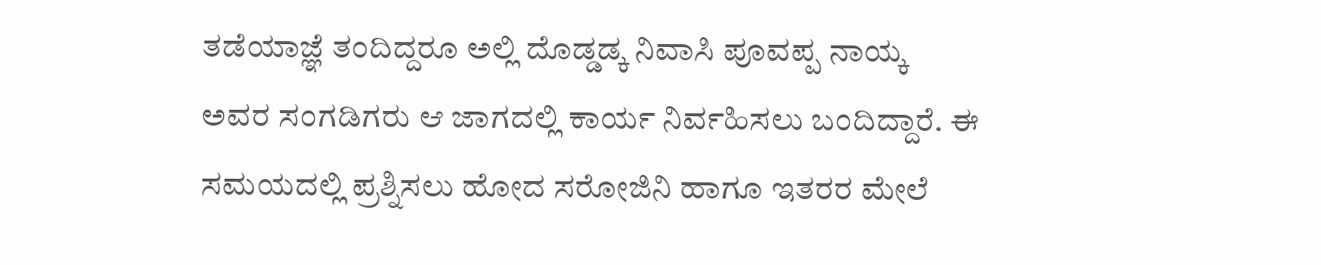ತಡೆಯಾಜ್ಞೆ ತಂದಿದ್ದರೂ ಅಲ್ಲಿ ದೊಡ್ಡಡ್ಕ ನಿವಾಸಿ ಪೂವಪ್ಪ ನಾಯ್ಕ ಅವರ ಸಂಗಡಿಗರು ಆ ಜಾಗದಲ್ಲಿ ಕಾರ್ಯ ನಿರ್ವಹಿಸಲು ಬಂದಿದ್ದಾರೆ. ಈ ಸಮಯದಲ್ಲಿ ಪ್ರಶ್ನಿಸಲು ಹೋದ ಸರೋಜಿನಿ ಹಾಗೂ ಇತರರ ಮೇಲೆ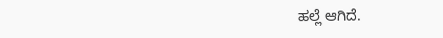ಹಲ್ಲೆ ಆಗಿದೆ.